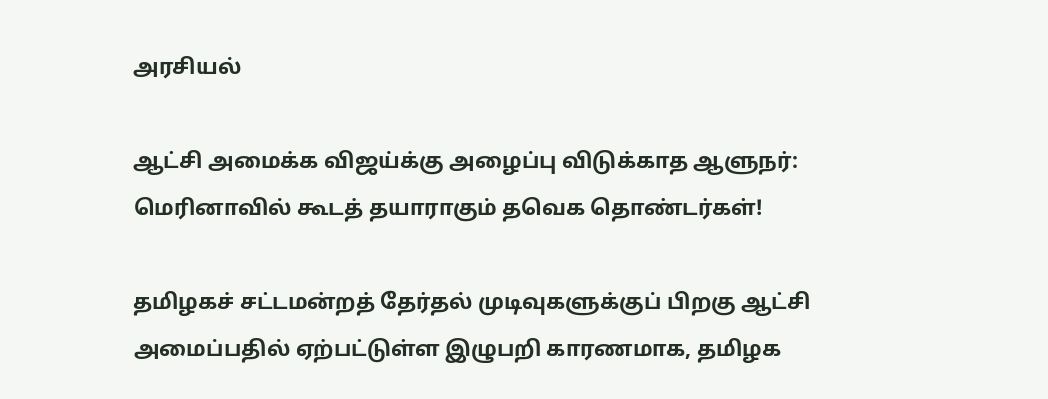அரசியல்

ஆட்சி அமைக்க விஜய்க்கு அழைப்பு விடுக்காத ஆளுநர்: மெரினாவில் கூடத் தயாராகும் தவெக தொண்டர்கள்!

தமிழகச் சட்டமன்றத் தேர்தல் முடிவுகளுக்குப் பிறகு ஆட்சி அமைப்பதில் ஏற்பட்டுள்ள இழுபறி காரணமாக, தமிழக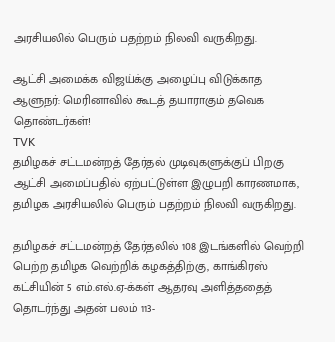அரசியலில் பெரும் பதற்றம் நிலவி வருகிறது.

ஆட்சி அமைக்க விஜய்க்கு அழைப்பு விடுக்காத ஆளுநர்: மெரினாவில் கூடத் தயாராகும் தவெக தொண்டர்கள்!
TVK
தமிழகச் சட்டமன்றத் தேர்தல் முடிவுகளுக்குப் பிறகு ஆட்சி அமைப்பதில் ஏற்பட்டுள்ள இழுபறி காரணமாக, தமிழக அரசியலில் பெரும் பதற்றம் நிலவி வருகிறது.

தமிழகச் சட்டமன்றத் தேர்தலில் 108 இடங்களில் வெற்றி பெற்ற தமிழக வெற்றிக் கழகத்திற்கு, காங்கிரஸ் கட்சியின் 5 எம்.எல்.ஏ-க்கள் ஆதரவு அளித்ததைத் தொடர்ந்து அதன் பலம் 113-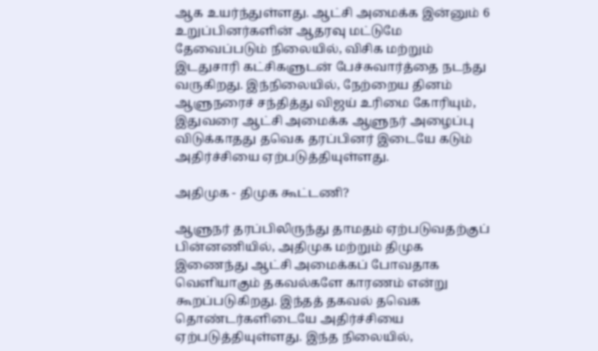ஆக உயர்ந்துள்ளது. ஆட்சி அமைக்க இன்னும் 6 உறுப்பினர்களின் ஆதரவு மட்டுமே தேவைப்படும் நிலையில், விசிக மற்றும் இடதுசாரி கட்சிகளுடன் பேச்சுவார்த்தை நடந்து வருகிறது. இந்நிலையில், நேற்றைய தினம் ஆளுநரைச் சந்தித்து விஜய் உரிமை கோரியும், இதுவரை ஆட்சி அமைக்க ஆளுநர் அழைப்பு விடுக்காதது தவெக தரப்பினர் இடையே கடும் அதிர்ச்சியை ஏற்படுத்தியுள்ளது.

அதிமுக - திமுக கூட்டணி?

ஆளுநர் தரப்பிலிருந்து தாமதம் ஏற்படுவதற்குப் பின்னணியில், அதிமுக மற்றும் திமுக இணைந்து ஆட்சி அமைக்கப் போவதாக வெளியாகும் தகவல்களே காரணம் என்று கூறப்படுகிறது. இந்தத் தகவல் தவெக தொண்டர்களிடையே அதிர்ச்சியை ஏற்படுத்தியுள்ளது. இந்த நிலையில்,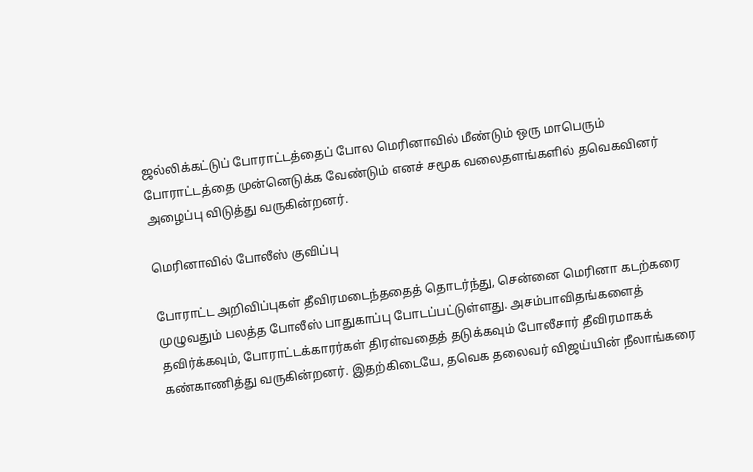ஜல்லிக்கட்டுப் போராட்டத்தைப் போல மெரினாவில் மீண்டும் ஒரு மாபெரும் போராட்டத்தை முன்னெடுக்க வேண்டும் எனச் சமூக வலைதளங்களில் தவெகவினர் அழைப்பு விடுத்து வருகின்றனர்.

மெரினாவில் போலீஸ் குவிப்பு

போராட்ட அறிவிப்புகள் தீவிரமடைந்ததைத் தொடர்ந்து, சென்னை மெரினா கடற்கரை முழுவதும் பலத்த போலீஸ் பாதுகாப்பு போடப்பட்டுள்ளது. அசம்பாவிதங்களைத் தவிர்க்கவும், போராட்டக்காரர்கள் திரள்வதைத் தடுக்கவும் போலீசார் தீவிரமாகக் கண்காணித்து வருகின்றனர். இதற்கிடையே, தவெக தலைவர் விஜய்யின் நீலாங்கரை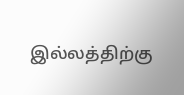இல்லத்திற்கு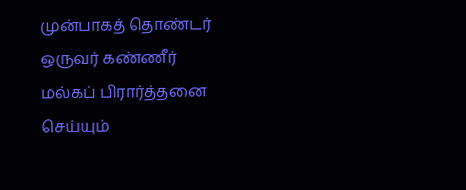முன்பாகத் தொண்டர் ஒருவர் கண்ணீர் மல்கப் பிரார்த்தனை செய்யும்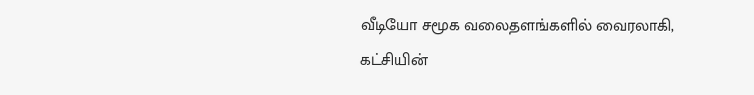வீடியோ சமூக வலைதளங்களில் வைரலாகி, கட்சியின்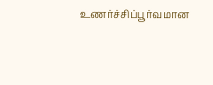உணர்ச்சிப்பூர்வமான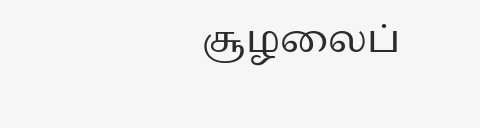சூழலைப்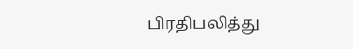பிரதிபலித்து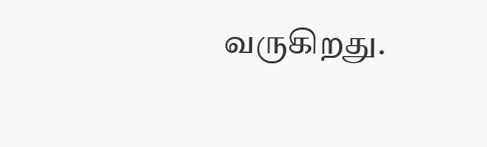வருகிறது.